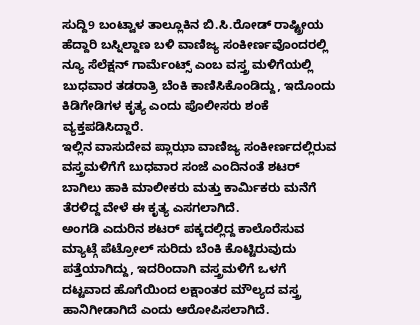ಸುದ್ದಿ9 ಬಂಟ್ವಾಳ ತಾಲ್ಲೂಕಿನ ಬಿ.ಸಿ.ರೋಡ್ ರಾಷ್ಟ್ರೀಯ ಹೆದ್ದಾರಿ ಬಸ್ನಿಲ್ದಾಣ ಬಳಿ ವಾಣಿಜ್ಯ ಸಂಕೀರ್ಣವೊಂದರಲ್ಲಿ ನ್ಯೂ ಸೆಲೆಕ್ಷನ್ ಗಾರ್ಮೆಂಟ್ಸ್ ಎಂಬ ವಸ್ತ್ರ ಮಳಿಗೆಯಲ್ಲಿ ಬುಧವಾರ ತಡರಾತ್ರಿ ಬೆಂಕಿ ಕಾಣಿಸಿಕೊಂಡಿದ್ದು, ಇದೊಂದು ಕಿಡಿಗೇಡಿಗಳ ಕೃತ್ಯ ಎಂದು ಪೊಲೀಸರು ಶಂಕೆ ವ್ಯಕ್ತಪಡಿಸಿದ್ದಾರೆ.
ಇಲ್ಲಿನ ವಾಸುದೇವ ಪ್ಲಾಝಾ ವಾಣಿಜ್ಯ ಸಂಕೀರ್ಣದಲ್ಲಿರುವ ವಸ್ತ್ರಮಳಿಗೆಗೆ ಬುಧವಾರ ಸಂಜೆ ಎಂದಿನಂತೆ ಶಟರ್ ಬಾಗಿಲು ಹಾಕಿ ಮಾಲೀಕರು ಮತ್ತು ಕಾರ್ಮಿಕರು ಮನೆಗೆ ತೆರಳಿದ್ದ ವೇಳೆ ಈ ಕೃತ್ಯ ಎಸಗಲಾಗಿದೆ.
ಅಂಗಡಿ ಎದುರಿನ ಶಟರ್ ಪಕ್ಕದಲ್ಲಿದ್ದ ಕಾಲೊರೆಸುವ ಮ್ಯಾಟ್ಗೆ ಪೆಟ್ರೋಲ್ ಸುರಿದು ಬೆಂಕಿ ಕೊಟ್ಟಿರುವುದು ಪತ್ತೆಯಾಗಿದ್ದು, ಇದರಿಂದಾಗಿ ವಸ್ತ್ರಮಳಿಗೆ ಒಳಗೆ ದಟ್ಟವಾದ ಹೊಗೆಯಿಂದ ಲಕ್ಷಾಂತರ ಮೌಲ್ಯದ ವಸ್ತ್ರ ಹಾನಿಗೀಡಾಗಿದೆ ಎಂದು ಆರೋಪಿಸಲಾಗಿದೆ.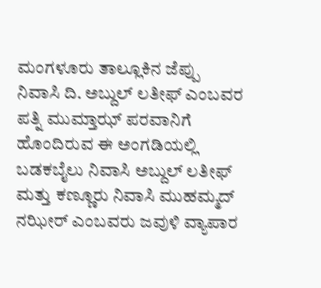ಮಂಗಳೂರು ತಾಲ್ಲೂಕಿನ ಜೆಪ್ಪು ನಿವಾಸಿ ದಿ. ಅಬ್ದುಲ್ ಲತೀಫ್ ಎಂಬವರ ಪತ್ನಿ ಮುಮ್ತಾಝ್ ಪರವಾನಿಗೆ ಹೊಂದಿರುವ ಈ ಅಂಗಡಿಯಲ್ಲಿ ಬಡಕಬೈಲು ನಿವಾಸಿ ಅಬ್ದುಲ್ ಲತೀಫ್ ಮತ್ತು ಕಣ್ಣೂರು ನಿವಾಸಿ ಮುಹಮ್ಮದ್ ನಝೀರ್ ಎಂಬವರು ಜವುಳಿ ವ್ಯಾಪಾರ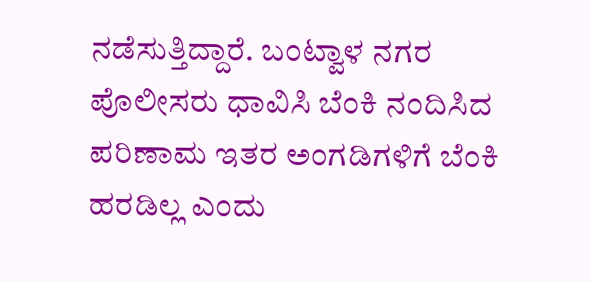ನಡೆಸುತ್ತಿದ್ದಾರೆ. ಬಂಟ್ವಾಳ ನಗರ ಪೊಲೀಸರು ಧಾವಿಸಿ ಬೆಂಕಿ ನಂದಿಸಿದ ಪರಿಣಾಮ ಇತರ ಅಂಗಡಿಗಳಿಗೆ ಬೆಂಕಿ ಹರಡಿಲ್ಲ ಎಂದು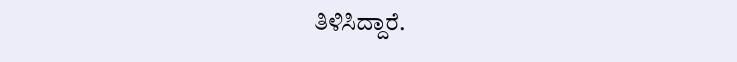ತಿಳಿಸಿದ್ದಾರೆ.